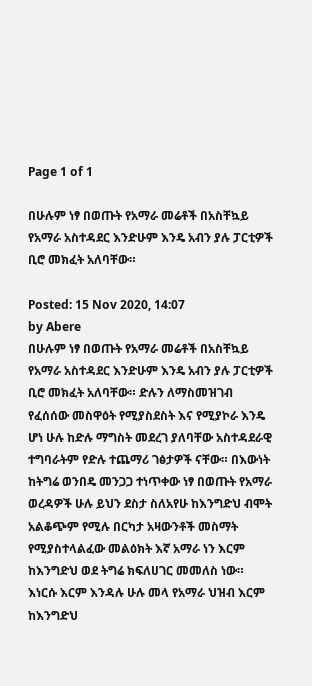Page 1 of 1

በሁሉም ነፃ በወጡት የአማራ መሬቶች በአስቸኳይ የአማራ አስተዳደር እንድሁም እንዴ አብን ያሉ ፓርቲዎች ቢሮ መክፈት አለባቸው።

Posted: 15 Nov 2020, 14:07
by Abere
በሁሉም ነፃ በወጡት የአማራ መሬቶች በአስቸኳይ የአማራ አስተዳደር እንድሁም እንዴ አብን ያሉ ፓርቲዎች ቢሮ መክፈት አለባቸው። ድሉን ለማስመዝገብ የፈሰሰው መስዋዕት የሚያስደስት እና የሚያኮራ እንዴ ሆነ ሁሉ ከድሉ ማግስት መደረገ ያለባቸው አስተዳደራዊ ተግባራትም የድሉ ተጨማሪ ገፅታዎች ናቸው። በእውነት ከትግሬ ወንበዴ መንጋጋ ተነጥቀው ነፃ በወጡት የአማራ ወረዳዎች ሁሉ ይህን ደስታ ስለአየሁ ከእንግድህ ብሞት አልቆጭም የሚሉ በርካታ አዛውንቶች መስማት የሚያስተላልፈው መልዕክት እኛ አማራ ነን እርም ከእንግድህ ወደ ትግሬ ክፍለሀገር መመለስ ነው። እነርሱ እርም እንዳሉ ሁሉ መላ የአማራ ህዝብ እርም ከእንግድህ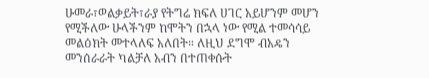ሁመራ፣ወልቃይት፣ራያ የትግሬ ክፍለ ሀገር አይሆንም መሆን የሚችለው ሁላችንም ከሞትን በኋላ ነው የሚል ተመሳሳይ መልዕክት መተላለፍ አለበት። ለዚህ ደግሞ ብአዴን መንሰራራት ካልቻለ አብን በተጠቀሱት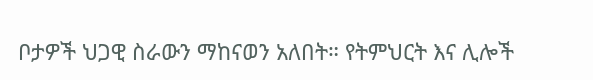ቦታዎች ህጋዊ ስራውን ማከናወን አለበት። የትምህርት እና ሊሎች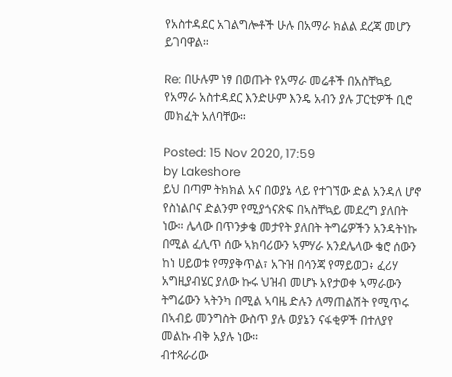የአስተዳደር አገልግሎቶች ሁሉ በአማራ ክልል ደረጃ መሆን ይገባዋል።

Re: በሁሉም ነፃ በወጡት የአማራ መሬቶች በአስቸኳይ የአማራ አስተዳደር እንድሁም እንዴ አብን ያሉ ፓርቲዎች ቢሮ መክፈት አለባቸው።

Posted: 15 Nov 2020, 17:59
by Lakeshore
ይህ በጣም ትክክል አና በወያኔ ላይ የተገኘው ድል አንዳለ ሆኖ የስነልቦና ድልንም የሚያጎናጽፍ በኣስቸኳይ መደረግ ያለበት ነው። ሌላው በጥንቃቄ መታየት ያለበት ትግሬዎችን አንዳትነኩ በሚል ፈሊጥ ሰው ኣክባሪውን ኣምሃራ አንደሌላው ቄሮ ሰውን ከነ ሀይወቱ የማያቅጥል፣ አጉዝ በሳንጃ የማይወጋ፥ ፈሪሃ አግዚያብሄር ያለው ኩሩ ህዝብ መሆኑ አየታወቀ ኣማራውን ትግሬውን ኣትንካ በሚል ኣባዜ ድሉን ለማጠልሽት የሚጥሩ በኣብይ መንግስት ውስጥ ያሉ ወያኔን ናፋቂዎች በተለያየ መልኩ ብቅ አያሉ ነው።
ብተጻራሪው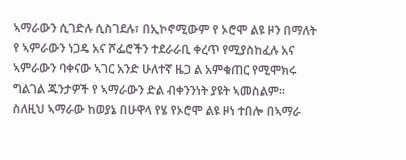ኣማራውን ሲገድሉ ሲስገደሉ፣ በኢኮኖሚውም የ ኦሮሞ ልዩ ዞን በማለት የ ኣምራውን ነጋዴ አና ሾፌሮችን ተደራራቢ ቀረጥ የሚያስከፈሉ አና ኣምራውን ባቀናው ኣገር አንድ ሁለተኛ ዜጋ ል አምቁጠር የሚሞክሩ ግልገል ጁንታዎች የ ኣማራውን ድል ብቀንንነት ያዩት ኣመስልም። ስለዚህ ኣማራው ከወያኔ በሁዋላ የሄ የኦሮሞ ልዩ ዞነ ተበሎ በኣማራ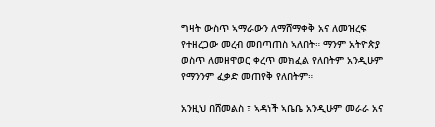ግዛት ውስጥ ኣማራውን ለማሸማቀቅ አና ለመዝረፍ የተዘረጋው መረብ መበጣጠስ ኣለበት። ማንም አትዮጵያ ወስጥ ለመዘዋወር ቀረጥ መክፈል የለበትም አንዲሁም የማንንም ፈቃድ መጠየቅ የለበትም።

አንዚህ በሸመልስ ፣ ኣዳነች ኣቤቤ አንዲሁም መራራ አና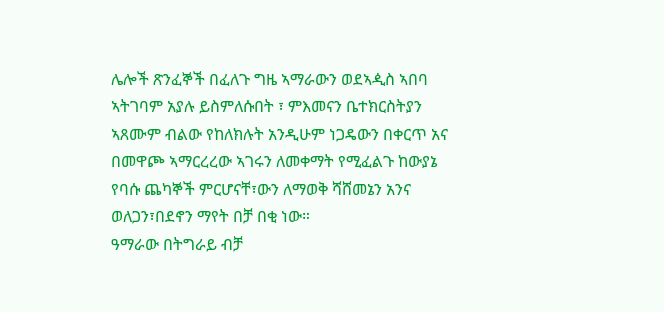ሌሎች ጽንፈኞች በፈለጉ ግዜ ኣማራውን ወደኣዺስ ኣበባ ኣትገባም አያሉ ይስምለሱበት ፣ ምእመናን ቤተክርስትያን ኣጸሙም ብልው የከለክሉት አንዲሁም ነጋዴውን በቀርጥ አና በመዋጮ ኣማርረረው ኣገሩን ለመቀማት የሚፈልጉ ከውያኔ የባሱ ጨካኞች ምርሆናቸ፣ውን ለማወቅ ሻሸመኔን አንና ወለጋን፣በደኖን ማየት በቻ በቂ ነው።
ዓማራው በትግራይ ብቻ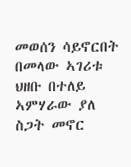መወሰን ሳይኖርበት በመላው ኣገሪቱ ህዘቡ በተለይ ኣምሃራው ያለ ስጋት መኖር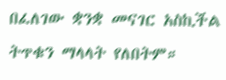በፈለገው ቋንቋ መናገር አስኪችል ትጥቁን ማላላት የለበትም።